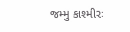જમ્મુ કાશ્મીરઃ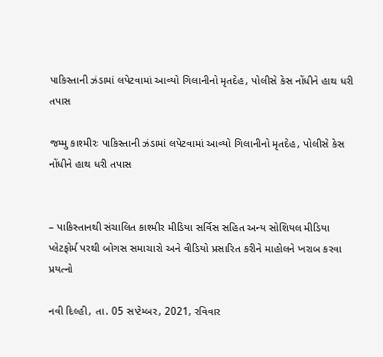પાકિસ્તાની ઝંડામાં લપેટવામાં આવ્યો ગિલાનીનો મૃતદેહ, પોલીસે કેસ નોંધીને હાથ ધરી તપાસ

જમ્મુ કાશ્મીરઃ પાકિસ્તાની ઝંડામાં લપેટવામાં આવ્યો ગિલાનીનો મૃતદેહ, પોલીસે કેસ નોંધીને હાથ ધરી તપાસ


– પાકિસ્તાનથી સંચાલિત કાશ્મીર મીડિયા સર્વિસ સહિત અન્ય સોશિયલ મીડિયા પ્લેટફોર્મ પરથી બોગસ સમાચારો અને વીડિયો પ્રસારિત કરીને માહોલને ખરાબ કરવા પ્રયત્નો

નવી દિલ્હી, તા. 05 સપ્ટેમ્બર, 2021, રવિવાર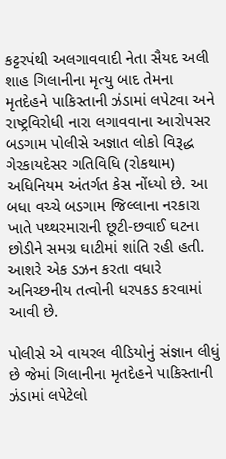કટ્ટરપંથી અલગાવવાદી નેતા સૈયદ અલી શાહ ગિલાનીના મૃત્યુ બાદ તેમના મૃતદેહને પાકિસ્તાની ઝંડામાં લપેટવા અને રાષ્ટ્રવિરોધી નારા લગાવવાના આરોપસર બડગામ પોલીસે અજ્ઞાત લોકો વિરૂદ્ધ ગેરકાયદેસર ગતિવિધિ (રોકથામ) અધિનિયમ અંતર્ગત કેસ નોંધ્યો છે. આ બધા વચ્ચે બડગામ જિલ્લાના નરકારા ખાતે પથ્થરમારાની છૂટી-છવાઈ ઘટના છોડીને સમગ્ર ઘાટીમાં શાંતિ રહી હતી. આશરે એક ડઝન કરતા વધારે અનિચ્છનીય તત્વોની ધરપકડ કરવામાં આવી છે.

પોલીસે એ વાયરલ વીડિયોનું સંજ્ઞાન લીધું છે જેમાં ગિલાનીના મૃતદેહને પાકિસ્તાની ઝંડામાં લપેટેલો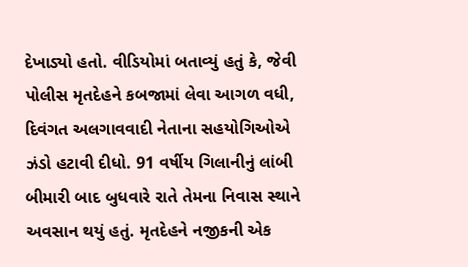દેખાડ્યો હતો. વીડિયોમાં બતાવ્યું હતું કે, જેવી પોલીસ મૃતદેહને કબજામાં લેવા આગળ વધી, દિવંગત અલગાવવાદી નેતાના સહયોગિઓએ ઝંડો હટાવી દીધો. 91 વર્ષીય ગિલાનીનું લાંબી બીમારી બાદ બુધવારે રાતે તેમના નિવાસ સ્થાને અવસાન થયું હતું. મૃતદેહને નજીકની એક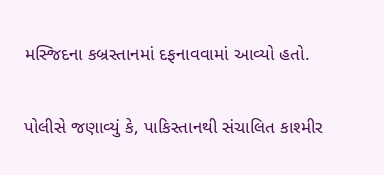મસ્જિદના કબ્રસ્તાનમાં દફનાવવામાં આવ્યો હતો.

પોલીસે જણાવ્યું કે, પાકિસ્તાનથી સંચાલિત કાશ્મીર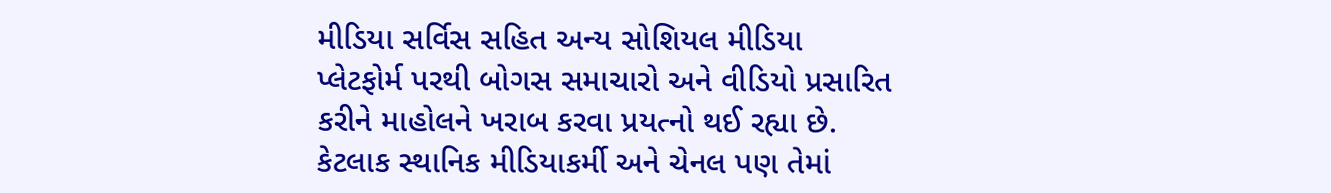મીડિયા સર્વિસ સહિત અન્ય સોશિયલ મીડિયા પ્લેટફોર્મ પરથી બોગસ સમાચારો અને વીડિયો પ્રસારિત કરીને માહોલને ખરાબ કરવા પ્રયત્નો થઈ રહ્યા છે. કેટલાક સ્થાનિક મીડિયાકર્મી અને ચેનલ પણ તેમાં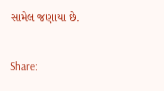સામેલ જણાયા છે.

Share: